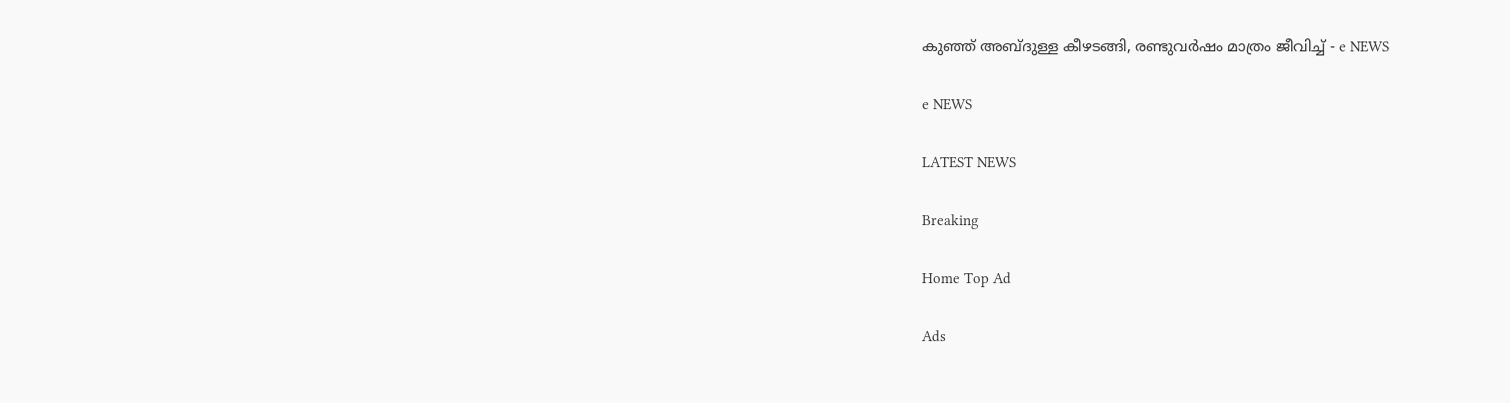കുഞ്ഞ് അബ്ദുള്ള കീഴടങ്ങി, രണ്ടുവർഷം മാത്രം ജീവിച്ച് - e NEWS

e NEWS

LATEST NEWS

Breaking

Home Top Ad

Ads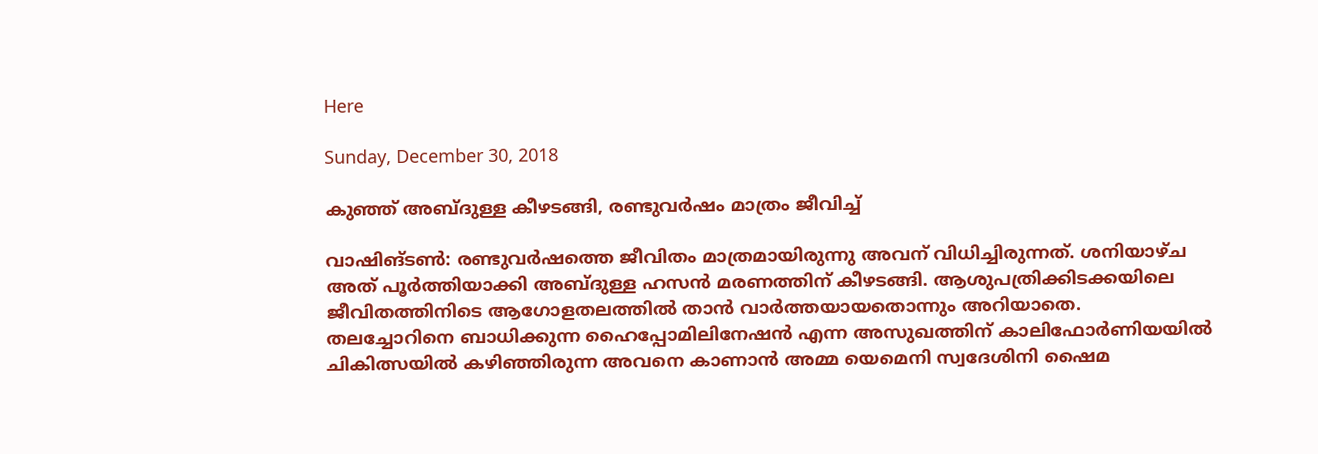Here

Sunday, December 30, 2018

കുഞ്ഞ് അബ്ദുള്ള കീഴടങ്ങി, രണ്ടുവർഷം മാത്രം ജീവിച്ച്

വാഷിങ്ടൺ: രണ്ടുവർഷത്തെ ജീവിതം മാത്രമായിരുന്നു അവന് വിധിച്ചിരുന്നത്. ശനിയാഴ്ച അത് പൂർത്തിയാക്കി അബ്ദുള്ള ഹസൻ മരണത്തിന് കീഴടങ്ങി. ആശുപത്രിക്കിടക്കയിലെ ജീവിതത്തിനിടെ ആഗോളതലത്തിൽ താൻ വാർത്തയായതൊന്നും അറിയാതെ. തലച്ചോറിനെ ബാധിക്കുന്ന ഹൈപ്പോമിലിനേഷൻ എന്ന അസുഖത്തിന് കാലിഫോർണിയയിൽ ചികിത്സയിൽ കഴിഞ്ഞിരുന്ന അവനെ കാണാൻ അമ്മ യെമെനി സ്വദേശിനി ഷൈമ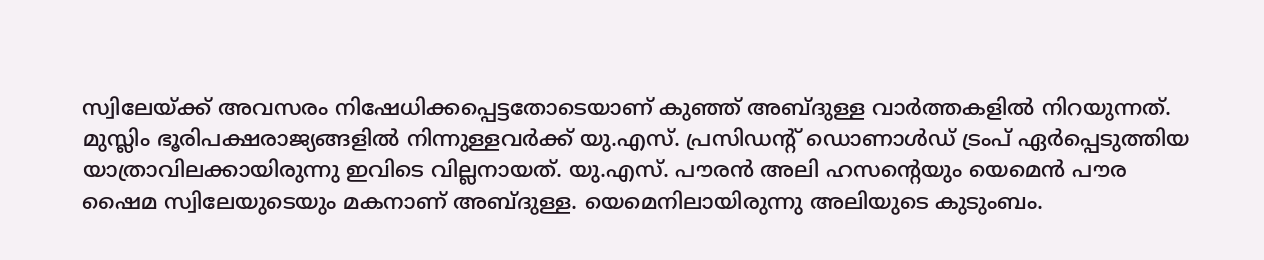സ്വിലേയ്ക്ക് അവസരം നിഷേധിക്കപ്പെട്ടതോടെയാണ് കുഞ്ഞ് അബ്ദുള്ള വാർത്തകളിൽ നിറയുന്നത്. മുസ്ലിം ഭൂരിപക്ഷരാജ്യങ്ങളിൽ നിന്നുള്ളവർക്ക് യു.എസ്. പ്രസിഡന്റ് ഡൊണാൾഡ് ട്രംപ് ഏർപ്പെടുത്തിയ യാത്രാവിലക്കായിരുന്നു ഇവിടെ വില്ലനായത്. യു.എസ്. പൗരൻ അലി ഹസന്റെയും യെമെൻ പൗര ഷൈമ സ്വിലേയുടെയും മകനാണ് അബ്ദുള്ള. യെമെനിലായിരുന്നു അലിയുടെ കുടുംബം.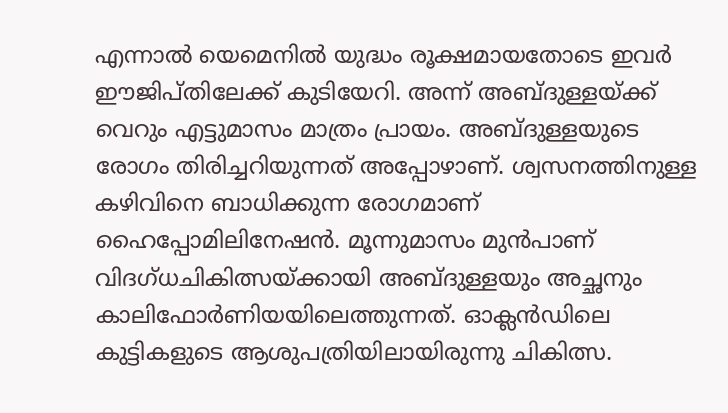എന്നാൽ യെമെനിൽ യുദ്ധം രൂക്ഷമായതോടെ ഇവർ ഈജിപ്തിലേക്ക് കുടിയേറി. അന്ന് അബ്ദുള്ളയ്ക്ക് വെറും എട്ടുമാസം മാത്രം പ്രായം. അബ്ദുള്ളയുടെ രോഗം തിരിച്ചറിയുന്നത് അപ്പോഴാണ്. ശ്വസനത്തിനുള്ള കഴിവിനെ ബാധിക്കുന്ന രോഗമാണ് ഹൈപ്പോമിലിനേഷൻ. മൂന്നുമാസം മുൻപാണ് വിദഗ്ധചികിത്സയ്ക്കായി അബ്ദുള്ളയും അച്ഛനും കാലിഫോർണിയയിലെത്തുന്നത്. ഓക്ലൻഡിലെ കുട്ടികളുടെ ആശുപത്രിയിലായിരുന്നു ചികിത്സ.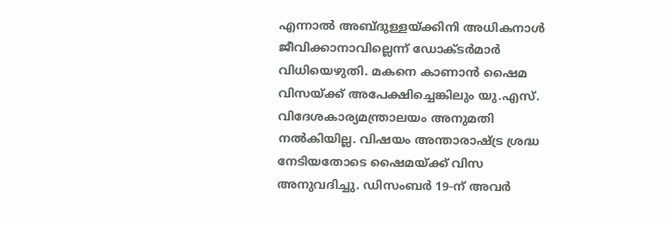എന്നാൽ അബ്ദുള്ളയ്ക്കിനി അധികനാൾ ജീവിക്കാനാവില്ലെന്ന് ഡോക്ടർമാർ വിധിയെഴുതി. മകനെ കാണാൻ ഷൈമ വിസയ്ക്ക് അപേക്ഷിച്ചെങ്കിലും യു.എസ്. വിദേശകാര്യമന്ത്രാലയം അനുമതി നൽകിയില്ല. വിഷയം അന്താരാഷ്ട്ര ശ്രദ്ധ നേടിയതോടെ ഷൈമയ്ക്ക് വിസ അനുവദിച്ചു. ഡിസംബർ 19-ന് അവർ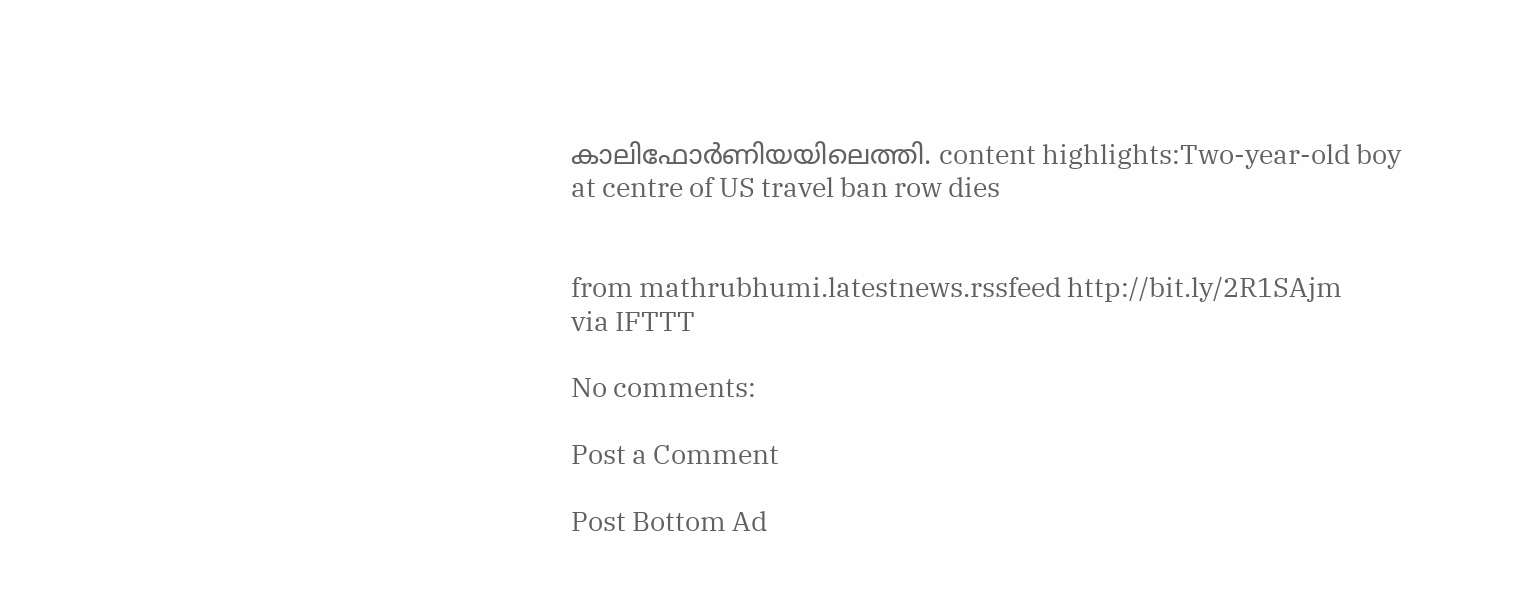കാലിഫോർണിയയിലെത്തി. content highlights:Two-year-old boy at centre of US travel ban row dies


from mathrubhumi.latestnews.rssfeed http://bit.ly/2R1SAjm
via IFTTT

No comments:

Post a Comment

Post Bottom Ad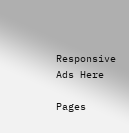Responsive Ads Here

Pages